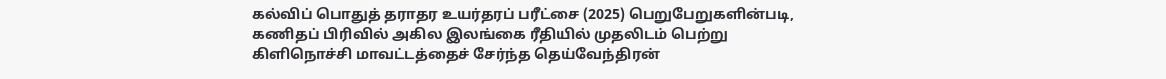கல்விப் பொதுத் தராதர உயர்தரப் பரீட்சை (2025) பெறுபேறுகளின்படி, கணிதப் பிரிவில் அகில இலங்கை ரீதியில் முதலிடம் பெற்று கிளிநொச்சி மாவட்டத்தைச் சேர்ந்த தெய்வேந்திரன்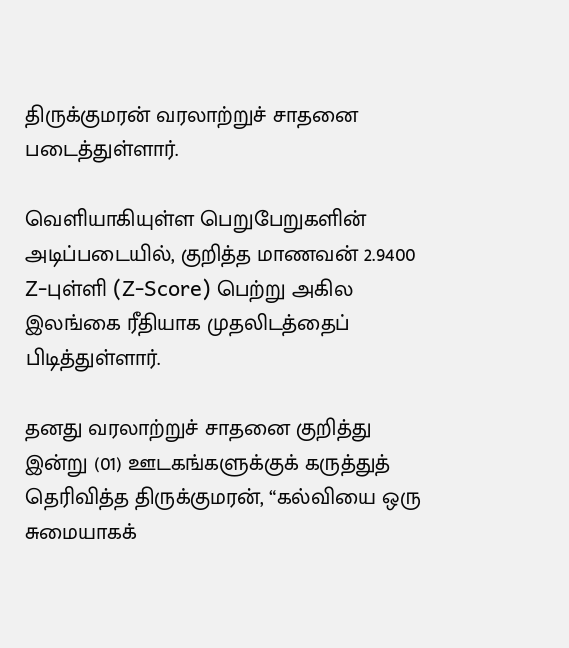திருக்குமரன் வரலாற்றுச் சாதனை படைத்துள்ளார்.

வெளியாகியுள்ள பெறுபேறுகளின் அடிப்படையில், குறித்த மாணவன் 2.9400 Z-புள்ளி (Z-Score) பெற்று அகில இலங்கை ரீதியாக முதலிடத்தைப் பிடித்துள்ளார்.

தனது வரலாற்றுச் சாதனை குறித்து இன்று (01) ஊடகங்களுக்குக் கருத்துத் தெரிவித்த திருக்குமரன், “கல்வியை ஒரு சுமையாகக்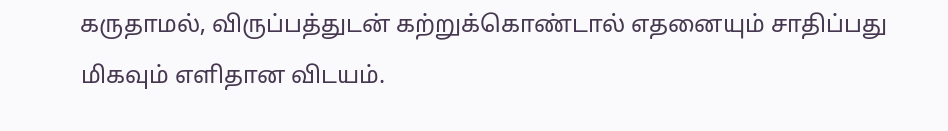கருதாமல், விருப்பத்துடன் கற்றுக்கொண்டால் எதனையும் சாதிப்பது மிகவும் எளிதான விடயம்.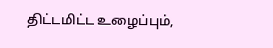திட்டமிட்ட உழைப்பும்,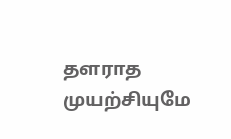தளராத முயற்சியுமே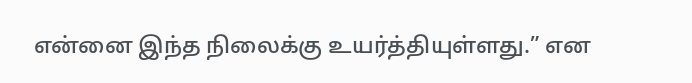என்னை இந்த நிலைக்கு உயர்த்தியுள்ளது.” என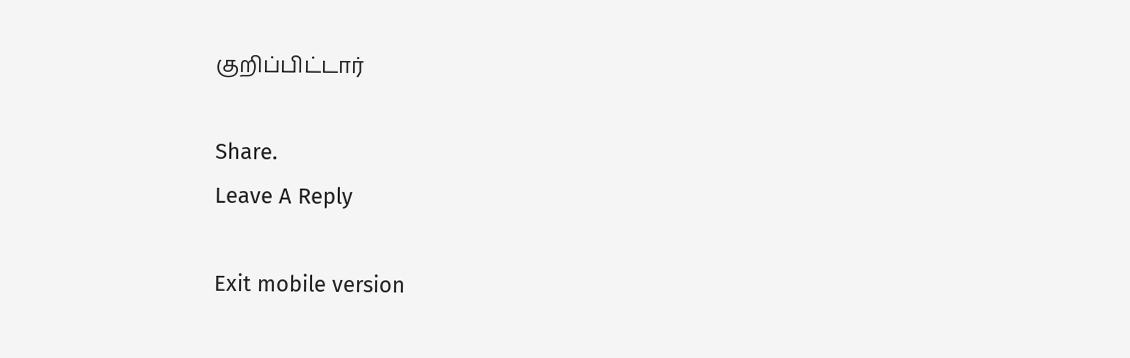குறிப்பிட்டார்

Share.
Leave A Reply

Exit mobile version